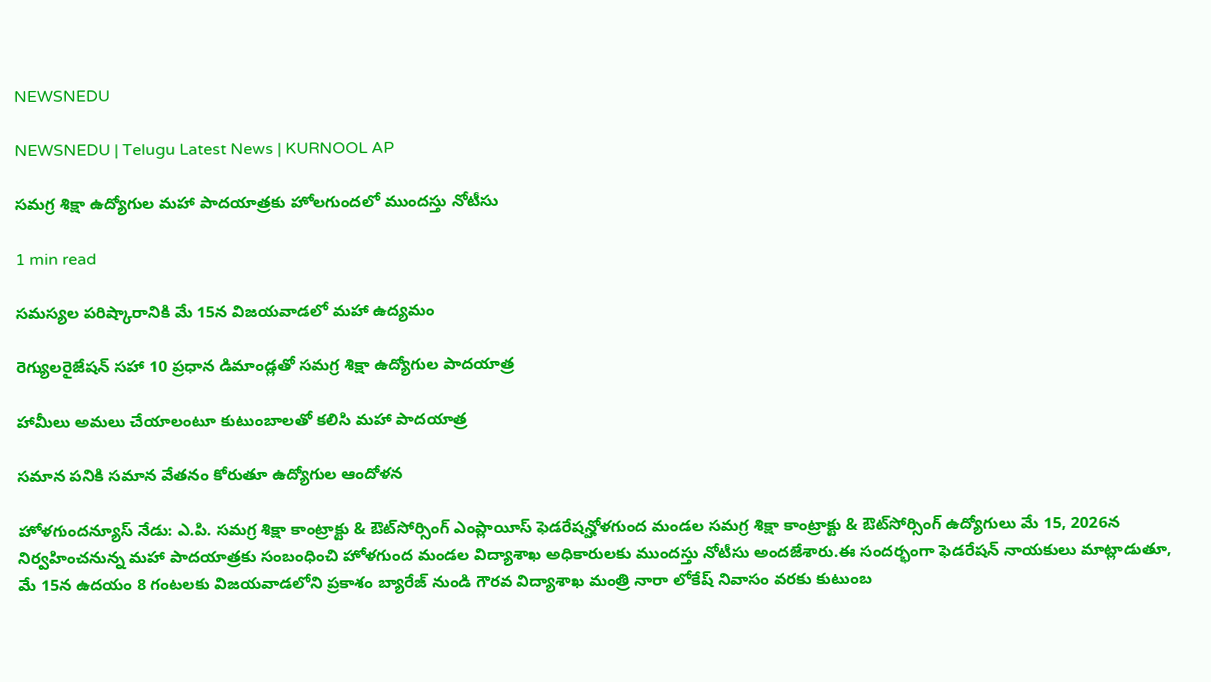NEWSNEDU

NEWSNEDU | Telugu Latest News | KURNOOL AP

సమగ్ర శిక్షా ఉద్యోగుల మహా పాదయాత్రకు హోలగుందలో ముందస్తు నోటీసు

1 min read

సమస్యల పరిష్కారానికి మే 15న విజయవాడలో మహా ఉద్యమం

రెగ్యులరైజేషన్ సహా 10 ప్రధాన డిమాండ్లతో సమగ్ర శిక్షా ఉద్యోగుల పాదయాత్ర

హామీలు అమలు చేయాలంటూ కుటుంబాలతో కలిసి మహా పాదయాత్ర

సమాన పనికి సమాన వేతనం కోరుతూ ఉద్యోగుల ఆందోళన

హోళగుందన్యూస్ నేడు: ఎ.పి. సమగ్ర శిక్షా కాంట్రాక్టు & ఔట్‌సోర్సింగ్ ఎంప్లాయీస్ ఫెడరేషన్హోళగుంద మండల సమగ్ర శిక్షా కాంట్రాక్టు & ఔట్‌సోర్సింగ్ ఉద్యోగులు మే 15, 2026న నిర్వహించనున్న మహా పాదయాత్రకు సంబంధించి హోళగుంద మండల విద్యాశాఖ అధికారులకు ముందస్తు నోటీసు అందజేశారు.ఈ సందర్భంగా ఫెడరేషన్ నాయకులు మాట్లాడుతూ, మే 15న ఉదయం 8 గంటలకు విజయవాడలోని ప్రకాశం బ్యారేజ్ నుండి గౌరవ విద్యాశాఖ మంత్రి నారా లోకేష్ నివాసం వరకు కుటుంబ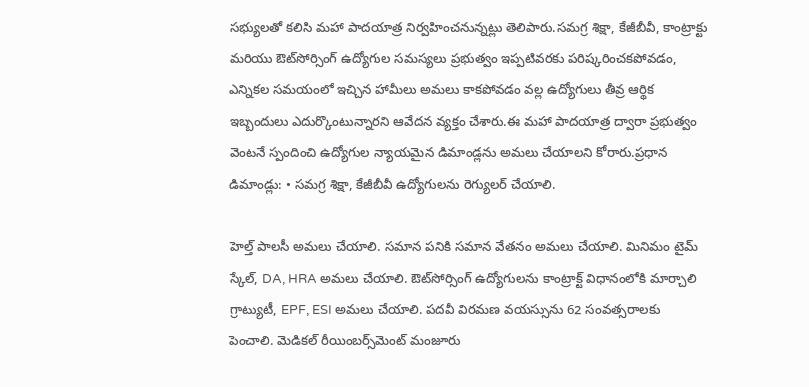సభ్యులతో కలిసి మహా పాదయాత్ర నిర్వహించనున్నట్లు తెలిపారు.సమగ్ర శిక్షా, కేజీబీవీ, కాంట్రాక్టు మరియు ఔట్‌సోర్సింగ్ ఉద్యోగుల సమస్యలు ప్రభుత్వం ఇప్పటివరకు పరిష్కరించకపోవడం, ఎన్నికల సమయంలో ఇచ్చిన హామీలు అమలు కాకపోవడం వల్ల ఉద్యోగులు తీవ్ర ఆర్థిక ఇబ్బందులు ఎదుర్కొంటున్నారని ఆవేదన వ్యక్తం చేశారు.ఈ మహా పాదయాత్ర ద్వారా ప్రభుత్వం వెంటనే స్పందించి ఉద్యోగుల న్యాయమైన డిమాండ్లను అమలు చేయాలని కోరారు.ప్రధాన డిమాండ్లు: • సమగ్ర శిక్షా, కేజీబీవీ ఉద్యోగులను రెగ్యులర్ చేయాలి.

హెల్త్ పాలసీ అమలు చేయాలి. సమాన పనికి సమాన వేతనం అమలు చేయాలి. మినిమం టైమ్ స్కేల్, DA, HRA అమలు చేయాలి. ఔట్‌సోర్సింగ్ ఉద్యోగులను కాంట్రాక్ట్ విధానంలోకి మార్చాలి గ్రాట్యుటీ, EPF, ESI అమలు చేయాలి. పదవీ విరమణ వయస్సును 62 సంవత్సరాలకు పెంచాలి. మెడికల్ రీయింబర్స్‌మెంట్ మంజూరు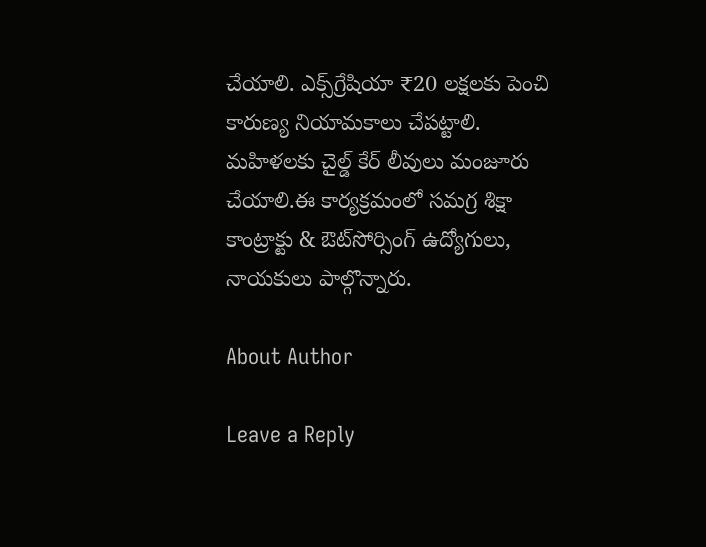చేయాలి. ఎక్స్‌గ్రేషియా ₹20 లక్షలకు పెంచి కారుణ్య నియామకాలు చేపట్టాలి. మహిళలకు చైల్డ్ కేర్ లీవులు మంజూరు చేయాలి.ఈ కార్యక్రమంలో సమగ్ర శిక్షా కాంట్రాక్టు & ఔట్‌సోర్సింగ్ ఉద్యోగులు, నాయకులు పాల్గొన్నారు.

About Author

Leave a Reply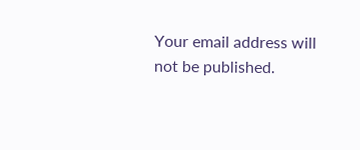Your email address will not be published.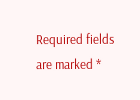Required fields are marked *